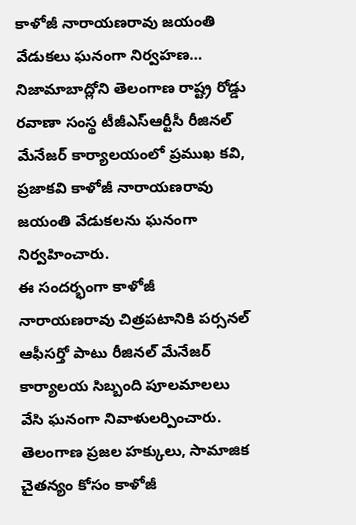కాళోజీ నారాయణరావు జయంతి వేడుకలు ఘనంగా నిర్వహణ…
నిజామాబాద్లోని తెలంగాణ రాష్ట్ర రోడ్డు రవాణా సంస్థ టీజీఎస్ఆర్టీసీ రీజినల్ మేనేజర్ కార్యాలయంలో ప్రముఖ కవి, ప్రజాకవి కాళోజీ నారాయణరావు జయంతి వేడుకలను ఘనంగా నిర్వహించారు.
ఈ సందర్భంగా కాళోజీ నారాయణరావు చిత్రపటానికి పర్సనల్ ఆఫీసర్తో పాటు రీజినల్ మేనేజర్ కార్యాలయ సిబ్బంది పూలమాలలు వేసి ఘనంగా నివాళులర్పించారు.
తెలంగాణ ప్రజల హక్కులు, సామాజిక చైతన్యం కోసం కాళోజీ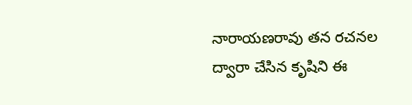నారాయణరావు తన రచనల ద్వారా చేసిన కృషిని ఈ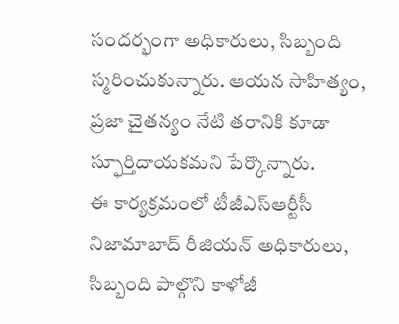సందర్భంగా అధికారులు, సిబ్బంది స్మరించుకున్నారు. ఆయన సాహిత్యం, ప్రజా చైతన్యం నేటి తరానికి కూడా స్ఫూర్తిదాయకమని పేర్కొన్నారు.
ఈ కార్యక్రమంలో టీజీఎస్ఆర్టీసీ నిజామాబాద్ రీజియన్ అధికారులు, సిబ్బంది పాల్గొని కాళోజీ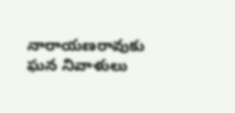నారాయణరావుకు ఘన నివాళులు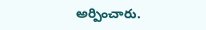అర్పించారు.